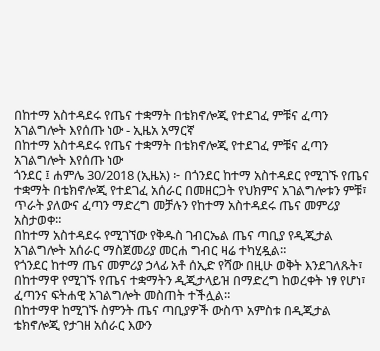በከተማ አስተዳደሩ የጤና ተቋማት በቴክኖሎጂ የተደገፈ ምቹና ፈጣን አገልግሎት እየሰጡ ነው - ኢዜአ አማርኛ
በከተማ አስተዳደሩ የጤና ተቋማት በቴክኖሎጂ የተደገፈ ምቹና ፈጣን አገልግሎት እየሰጡ ነው
ጎንደር ፤ ሐምሌ 30/2018 (ኢዜአ) ፦ በጎንደር ከተማ አስተዳደር የሚገኙ የጤና ተቋማት በቴክኖሎጂ የተደገፈ አሰራር በመዘርጋት የህክምና አገልግሎቱን ምቹ፣ ጥራት ያለውና ፈጣን ማድረግ መቻሉን የከተማ አስተዳደሩ ጤና መምሪያ አስታወቀ።
በከተማ አስተዳደሩ የሚገኘው የቅዱስ ገብርኤል ጤና ጣቢያ የዲጂታል አገልግሎት አሰራር ማስጀመሪያ መርሐ ግብር ዛሬ ተካሂዷል።
የጎንደር ከተማ ጤና መምሪያ ኃላፊ አቶ ሰኢድ የሻው በዚሁ ወቅት እንደገለጹት፣ በከተማዋ የሚገኙ የጤና ተቋማትን ዲጂታላይዝ በማድረግ ከወረቀት ነፃ የሆነ፣ ፈጣንና ፍትሐዊ አገልግሎት መስጠት ተችሏል።
በከተማዋ ከሚገኙ ስምንት ጤና ጣቢያዎች ውስጥ አምስቱ በዲጂታል ቴክኖሎጂ የታገዘ አሰራር እውን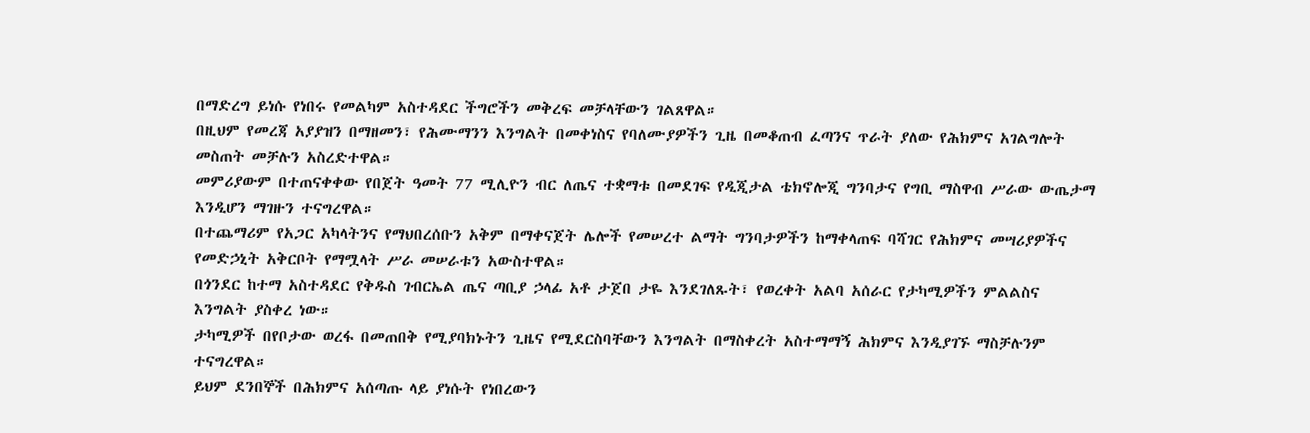በማድረግ ይነሱ የነበሩ የመልካም አስተዳደር ችግሮችን መቅረፍ መቻላቸውን ገልጸዋል።
በዚህም የመረጃ አያያዝን በማዘመን፣ የሕሙማንን እንግልት በመቀነስና የባለሙያዎችን ጊዜ በመቆጠብ ፈጣንና ጥራት ያለው የሕክምና አገልግሎት መስጠት መቻሉን አስረድተዋል።
መምሪያውም በተጠናቀቀው የበጀት ዓመት 77 ሚሊዮን ብር ለጤና ተቋማቱ በመደገፍ የዲጂታል ቴክኖሎጂ ግንባታና የግቢ ማስዋብ ሥራው ውጤታማ እንዲሆን ማገዙን ተናግረዋል።
በተጨማሪም የአጋር አካላትንና የማህበረሰቡን አቅም በማቀናጀት ሌሎች የመሠረተ ልማት ግንባታዎችን ከማቀላጠፍ ባሻገር የሕክምና መሣሪያዎችና የመድኃኒት አቅርቦት የማሟላት ሥራ መሠራቱን አውስተዋል።
በጎንደር ከተማ አስተዳደር የቅዱስ ገብርኤል ጤና ጣቢያ ኃላፊ አቶ ታጀበ ታዬ እንደገለጹት፣ የወረቀት አልባ አሰራር የታካሚዎችን ምልልስና እንግልት ያስቀረ ነው።
ታካሚዎች በየቦታው ወረፋ በመጠበቅ የሚያባክኑትን ጊዜና የሚደርስባቸውን እንግልት በማስቀረት አስተማማኝ ሕክምና እንዲያገኙ ማስቻሉንም ተናግረዋል።
ይህም ደንበኞች በሕክምና አሰጣጡ ላይ ያነሱት የነበረውን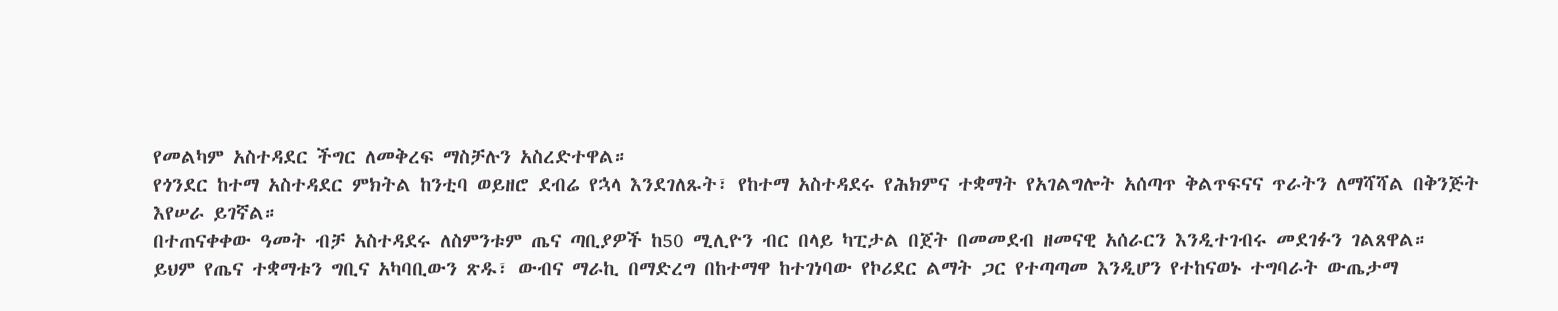የመልካም አስተዳደር ችግር ለመቅረፍ ማስቻሉን አስረድተዋል።
የጎንደር ከተማ አስተዳደር ምክትል ከንቲባ ወይዘሮ ደብሬ የኋላ እንደገለጹት፣ የከተማ አስተዳደሩ የሕክምና ተቋማት የአገልግሎት አሰጣጥ ቅልጥፍናና ጥራትን ለማሻሻል በቅንጅት እየሠራ ይገኛል።
በተጠናቀቀው ዓመት ብቻ አስተዳደሩ ለስምንቱም ጤና ጣቢያዎች ከ50 ሚሊዮን ብር በላይ ካፒታል በጀት በመመደብ ዘመናዊ አሰራርን እንዲተገብሩ መደገፉን ገልጸዋል።
ይህም የጤና ተቋማቱን ግቢና አካባቢውን ጽዱ፣ ውብና ማራኪ በማድረግ በከተማዋ ከተገነባው የኮሪደር ልማት ጋር የተጣጣመ እንዲሆን የተከናወኑ ተግባራት ውጤታማ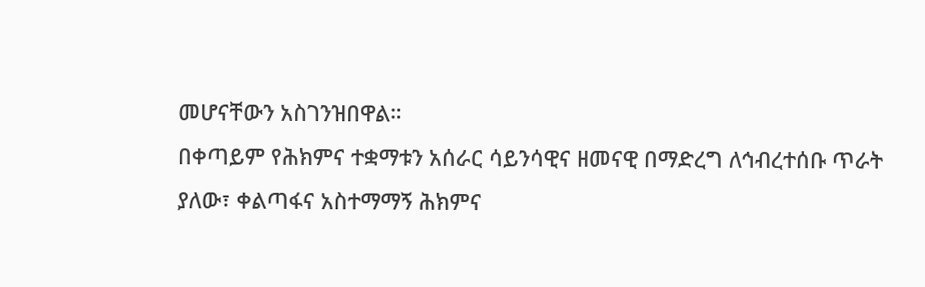መሆናቸውን አስገንዝበዋል።
በቀጣይም የሕክምና ተቋማቱን አሰራር ሳይንሳዊና ዘመናዊ በማድረግ ለኅብረተሰቡ ጥራት ያለው፣ ቀልጣፋና አስተማማኝ ሕክምና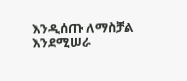እንዲሰጡ ለማስቻል እንደሚሠራ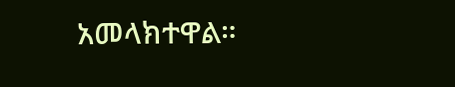አመላክተዋል።